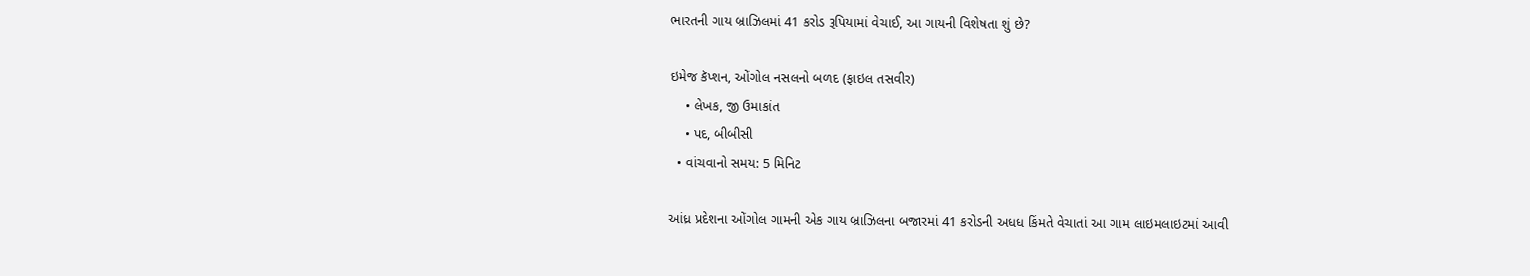ભારતની ગાય બ્રાઝિલમાં 41 કરોડ રૂપિયામાં વેચાઈ, આ ગાયની વિશેષતા શું છે?

ઇમેજ કૅપ્શન, ઓંગોલ નસલનો બળદ (ફાઇલ તસવીર)
    • લેખક, જી ઉમાકાંત
    • પદ, બીબીસી
  • વાંચવાનો સમય: 5 મિનિટ

આંધ્ર પ્રદેશના ઓંગોલ ગામની એક ગાય બ્રાઝિલના બજારમાં 41 કરોડની અધધ કિંમતે વેચાતાં આ ગામ લાઇમલાઇટમાં આવી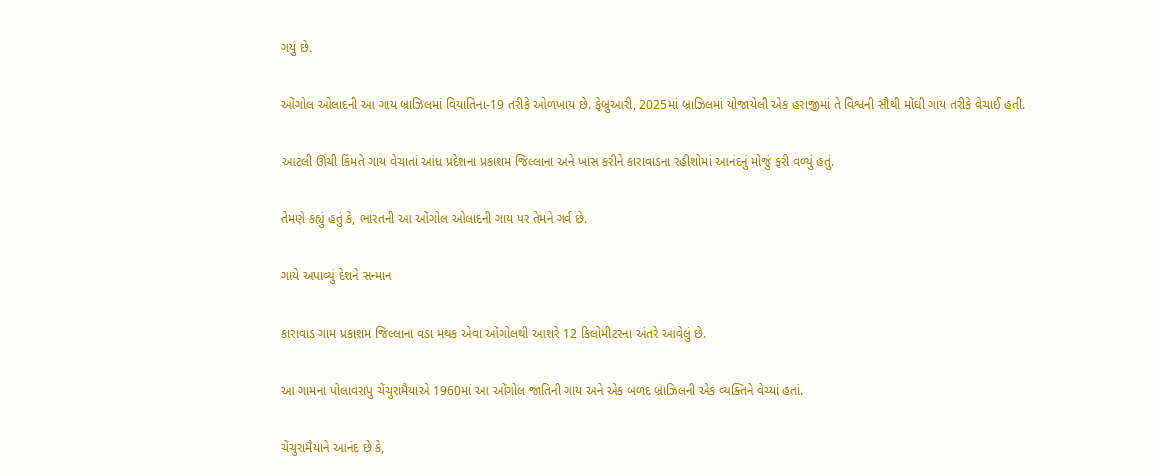ગયું છે.

ઓંગોલ ઓલાદની આ ગાય બ્રાઝિલમાં વિયાતિના-19 તરીકે ઓળખાય છે. ફેબ્રુઆરી, 2025માં બ્રાઝિલમાં યોજાયેલી એક હરાજીમાં તે વિશ્વની સૌથી મોંઘી ગાય તરીકે વેચાઈ હતી.

આટલી ઊંચી કિંમતે ગાય વેચાતાં આંધ્ર પ્રદેશના પ્રકાશમ જિલ્લાના અને ખાસ કરીને કારાવાડના રહીશોમાં આનંદનું મોજું ફરી વળ્યું હતું.

તેમણે કહ્યું હતું કે, ભારતની આ ઓંગોલ ઓલાદની ગાય પર તેમને ગર્વ છે.

ગાયે અપાવ્યું દેશને સન્માન

કારાવાડ ગામ પ્રકાશમ જિલ્લાના વડા મથક એવા ઓંગોલથી આશરે 12 કિલોમીટરના અંતરે આવેલું છે.

આ ગામના પોલાવરાપુ ચેંચુરામૈયાએ 1960માં આ ઓંગોલ જાતિની ગાય અને એક બળદ બ્રાઝિલની એક વ્યક્તિને વેચ્યાં હતાં.

ચેંચુરામૈયાને આનંદ છે કે,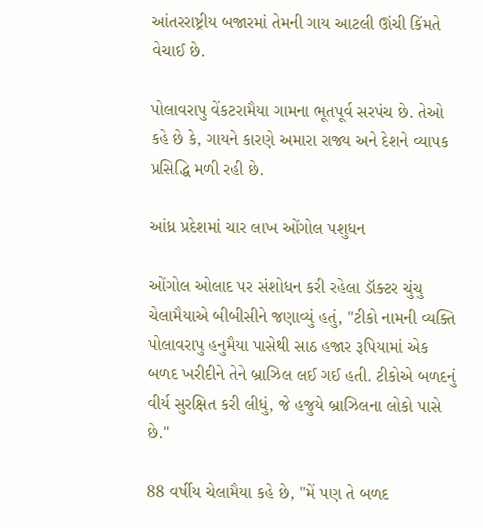આંતરરાષ્ટ્રીય બજારમાં તેમની ગાય આટલી ઊંચી કિંમતે વેચાઈ છે.

પોલાવરાપુ વેંકટરામૈયા ગામના ભૂતપૂર્વ સરપંચ છે. તેઓ કહે છે કે, ગાયને કારણે અમારા રાજ્ય અને દેશને વ્યાપક પ્રસિદ્ધિ મળી રહી છે.

આંધ્ર પ્રદેશમાં ચાર લાખ ઓંગોલ પશુધન

ઓંગોલ ઓલાદ પર સંશોધન કરી રહેલા ડૉક્ટર ચુંચુ ચેલામૈયાએ બીબીસીને જણાવ્યું હતું, "ટીકો નામની વ્યક્તિ પોલાવરાપુ હનુમૈયા પાસેથી સાઠ હજાર રૂપિયામાં એક બળદ ખરીદીને તેને બ્રાઝિલ લઈ ગઈ હતી. ટીકોએ બળદનું વીર્ય સુરક્ષિત કરી લીધું, જે હજુયે બ્રાઝિલના લોકો પાસે છે."

88 વર્ષીય ચેલામૈયા કહે છે, "મેં પણ તે બળદ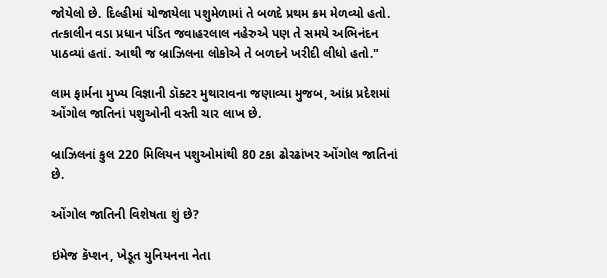જોયેલો છે. દિલ્હીમાં યોજાયેલા પશુમેળામાં તે બળદે પ્રથમ ક્રમ મેળવ્યો હતો. તત્કાલીન વડા પ્રધાન પંડિત જવાહરલાલ નહેરુએ પણ તે સમયે અભિનંદન પાઠવ્યાં હતાં. આથી જ બ્રાઝિલના લોકોએ તે બળદને ખરીદી લીધો હતો."

લામ ફાર્મના મુખ્ય વિજ્ઞાની ડૉક્ટર મુથારાવના જણાવ્યા મુજબ, આંધ્ર પ્રદેશમાં ઓંગોલ જાતિનાં પશુઓની વસ્તી ચાર લાખ છે.

બ્રાઝિલનાં કુલ 220 મિલિયન પશુઓમાંથી 80 ટકા ઢોરઢાંખર ઓંગોલ જાતિનાં છે.

ઓંગોલ જાતિની વિશેષતા શું છે?

ઇમેજ કૅપ્શન, ખેડૂત યુનિયનના નેતા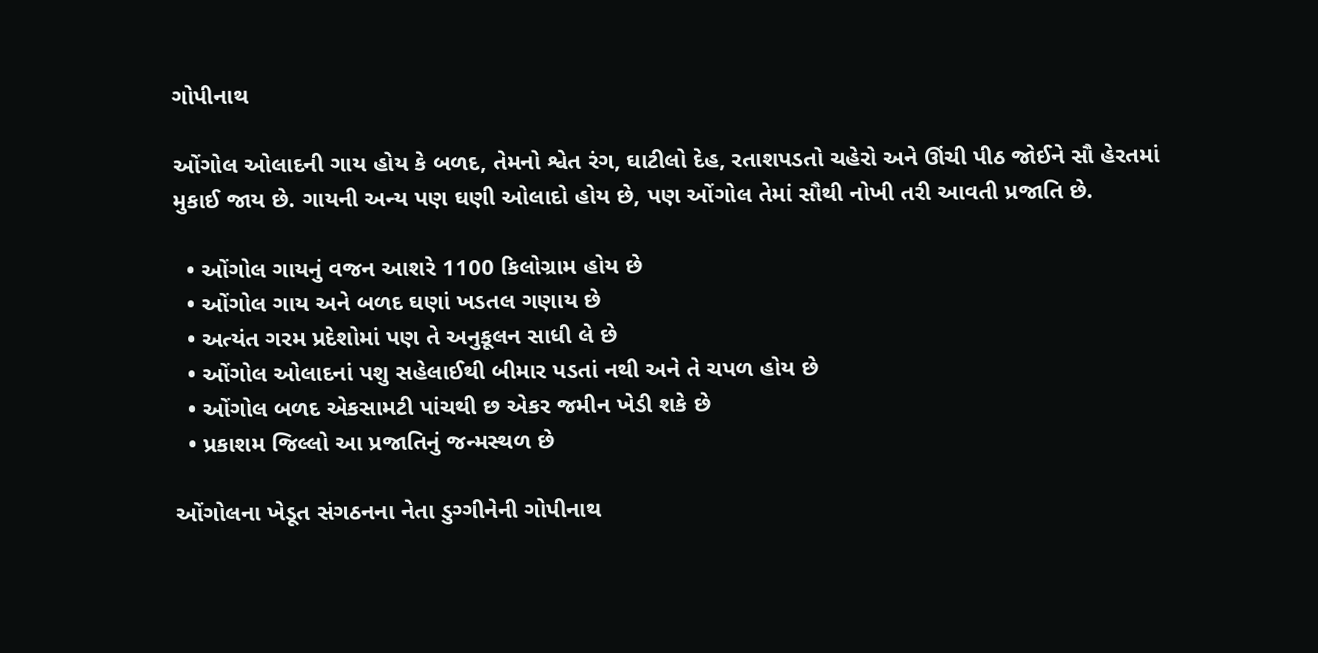ગોપીનાથ

ઓંગોલ ઓલાદની ગાય હોય કે બળદ, તેમનો શ્વેત રંગ, ઘાટીલો દેહ, રતાશપડતો ચહેરો અને ઊંચી પીઠ જોઈને સૌ હેરતમાં મુકાઈ જાય છે. ગાયની અન્ય પણ ઘણી ઓલાદો હોય છે, પણ ઓંગોલ તેમાં સૌથી નોખી તરી આવતી પ્રજાતિ છે.

  • ઓંગોલ ગાયનું વજન આશરે 1100 કિલોગ્રામ હોય છે
  • ઓંગોલ ગાય અને બળદ ઘણાં ખડતલ ગણાય છે
  • અત્યંત ગરમ પ્રદેશોમાં પણ તે અનુકૂલન સાધી લે છે
  • ઓંગોલ ઓલાદનાં પશુ સહેલાઈથી બીમાર પડતાં નથી અને તે ચપળ હોય છે
  • ઓંગોલ બળદ એકસામટી પાંચથી છ એકર જમીન ખેડી શકે છે
  • પ્રકાશમ જિલ્લો આ પ્રજાતિનું જન્મસ્થળ છે

ઓંગોલના ખેડૂત સંગઠનના નેતા ડુગ્ગીનેની ગોપીનાથ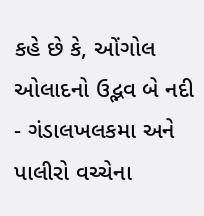કહે છે કે, ઓંગોલ ઓલાદનો ઉદ્ભવ બે નદી - ગંડાલખલકમા અને પાલીરો વચ્ચેના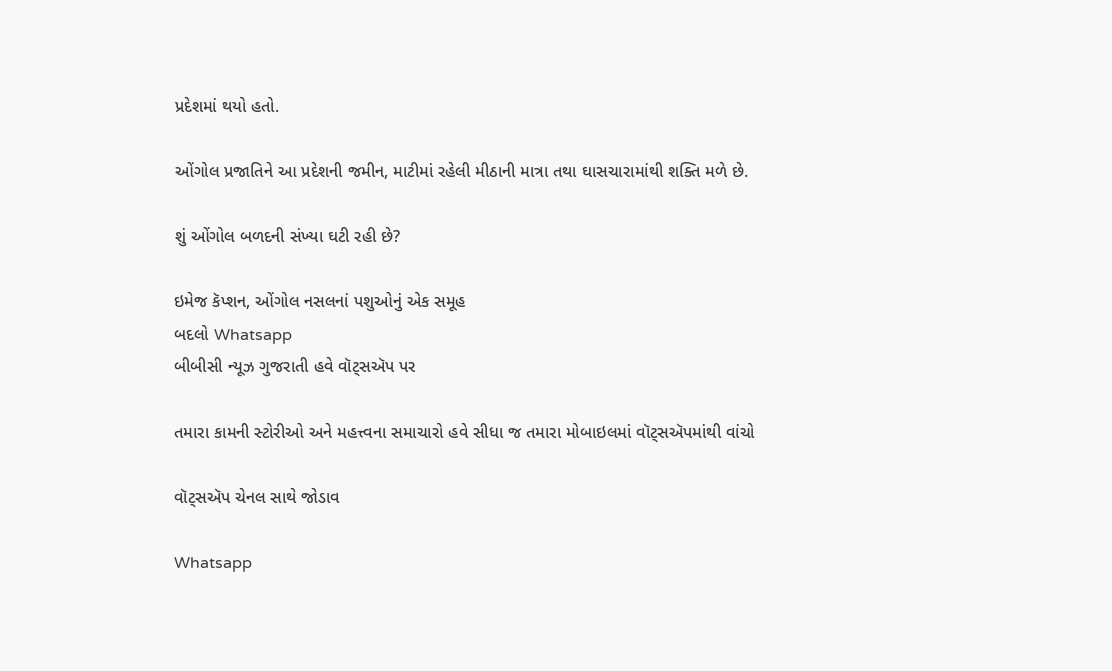પ્રદેશમાં થયો હતો.

ઓંગોલ પ્રજાતિને આ પ્રદેશની જમીન, માટીમાં રહેલી મીઠાની માત્રા તથા ઘાસચારામાંથી શક્તિ મળે છે.

શું ઓંગોલ બળદની સંખ્યા ઘટી રહી છે?

ઇમેજ કૅપ્શન, ઓંગોલ નસલનાં પશુઓનું એક સમૂહ
બદલો Whatsapp
બીબીસી ન્યૂઝ ગુજરાતી હવે વૉટ્સઍપ પર

તમારા કામની સ્ટોરીઓ અને મહત્ત્વના સમાચારો હવે સીધા જ તમારા મોબાઇલમાં વૉટ્સઍપમાંથી વાંચો

વૉટ્સઍપ ચેનલ સાથે જોડાવ

Whatsapp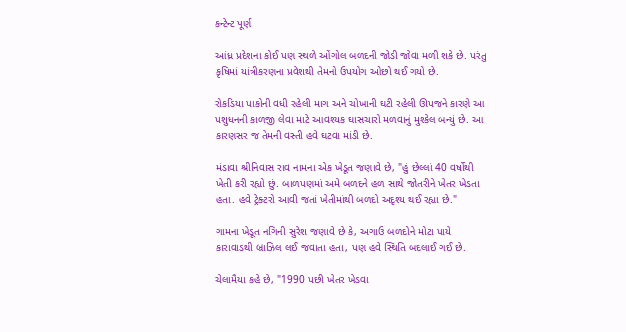કન્ટેન્ટ પૂર્ણ

આંધ્ર પ્રદેશના કોઈ પણ સ્થળે ઓંગોલ બળદની જોડી જોવા મળી શકે છે. પરંતુ કૃષિમાં યાંત્રીકરણના પ્રવેશથી તેમનો ઉપયોગ ઓછો થઈ ગયો છે.

રોકડિયા પાકોની વધી રહેલી માગ અને ચોખાની ઘટી રહેલી ઊપજને કારણે આ પશુધનની કાળજી લેવા માટે આવશ્યક ઘાસચારો મળવાનું મુશ્કેલ બન્યું છે. આ કારણસર જ તેમની વસ્તી હવે ઘટવા માંડી છે.

મંડાવા શ્રીનિવાસ રાવ નામના એક ખેડૂત જણાવે છે, "હું છેલ્લાં 40 વર્ષોથી ખેતી કરી રહ્યો છું. બાળપણમાં અમે બળદને હળ સાથે જોતરીને ખેતર ખેડતા હતા. હવે ટ્રેક્ટરો આવી જતાં ખેતીમાંથી બળદો અદૃશ્ય થઈ રહ્યા છે."

ગામના ખેડૂત નગિની સુરેશ જણાવે છે કે, અગાઉ બળદોને મોટા પાયે કારાવાડથી બ્રાઝિલ લઈ જવાતા હતા, પણ હવે સ્થિતિ બદલાઈ ગઈ છે.

ચેલામૈયા કહે છે, "1990 પછી ખેતર ખેડવા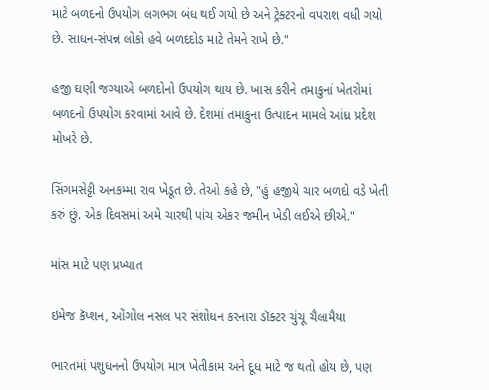માટે બળદનો ઉપયોગ લગભગ બંધ થઈ ગયો છે અને ટ્રેક્ટરનો વપરાશ વધી ગયો છે. સાધન-સંપન્ન લોકો હવે બળદદોડ માટે તેમને રાખે છે."

હજી ઘણી જગ્યાએ બળદોનો ઉપયોગ થાય છે. ખાસ કરીને તમાકુનાં ખેતરોમાં બળદનો ઉપયોગ કરવામાં આવે છે. દેશમાં તમાકુના ઉત્પાદન મામલે આંધ્ર પ્રદેશ મોખરે છે.

સિંગમસેટ્ટી અનકમ્મા રાવ ખેડૂત છે. તેઓ કહે છે, "હું હજીયે ચાર બળદો વડે ખેતી કરું છું. એક દિવસમાં અમે ચારથી પાંચ એકર જમીન ખેડી લઈએ છીએ."

માંસ માટે પણ પ્રખ્યાત

ઇમેજ કૅપ્શન, ઓંગોલ નસલ પર સંશોધન કરનારા ડૉક્ટર ચુંચૂ ચૈલામૈયા

ભારતમાં પશુધનનો ઉપયોગ માત્ર ખેતીકામ અને દૂધ માટે જ થતો હોય છે, પણ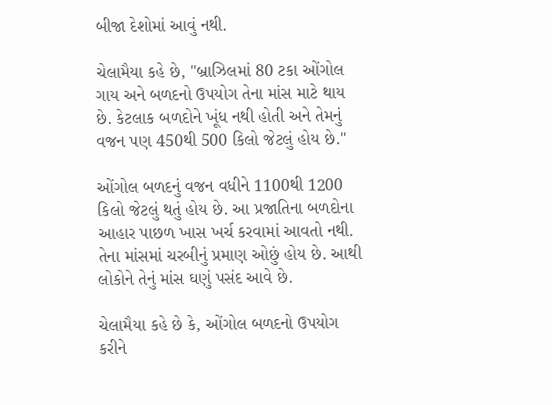બીજા દેશોમાં આવું નથી.

ચેલામૈયા કહે છે, "બ્રાઝિલમાં 80 ટકા ઓંગોલ ગાય અને બળદનો ઉપયોગ તેના માંસ માટે થાય છે. કેટલાક બળદોને ખૂંધ નથી હોતી અને તેમનું વજન પણ 450થી 500 કિલો જેટલું હોય છે."

ઓંગોલ બળદનું વજન વધીને 1100થી 1200 કિલો જેટલું થતું હોય છે. આ પ્રજાતિના બળદોના આહાર પાછળ ખાસ ખર્ચ કરવામાં આવતો નથી. તેના માંસમાં ચરબીનું પ્રમાણ ઓછું હોય છે. આથી લોકોને તેનું માંસ ઘણું પસંદ આવે છે.

ચેલામૈયા કહે છે કે, ઓંગોલ બળદનો ઉપયોગ કરીને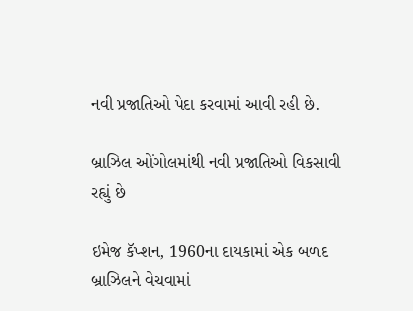નવી પ્રજાતિઓ પેદા કરવામાં આવી રહી છે.

બ્રાઝિલ ઓંગોલમાંથી નવી પ્રજાતિઓ વિકસાવી રહ્યું છે

ઇમેજ કૅપ્શન, 1960ના દાયકામાં એક બળદ બ્રાઝિલને વેચવામાં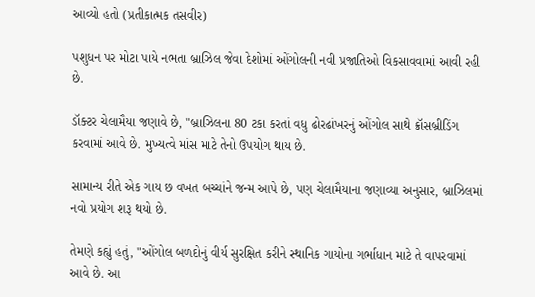આવ્યો હતો (પ્રતીકાત્મક તસવીર)

પશુધન પર મોટા પાયે નભતા બ્રાઝિલ જેવા દેશોમાં ઓંગોલની નવી પ્રજાતિઓ વિકસાવવામાં આવી રહી છે.

ડૉક્ટર ચેલામૈયા જણાવે છે, "બ્રાઝિલના 80 ટકા કરતાં વધુ ઢોરઢાંખરનું ઓંગોલ સાથે ક્રૉસબ્રીડિંગ કરવામાં આવે છે. મુખ્યત્વે માંસ માટે તેનો ઉપયોગ થાય છે.

સામાન્ય રીતે એક ગાય છ વખત બચ્ચાંને જન્મ આપે છે, પણ ચેલામૈયાના જણાવ્યા અનુસાર, બ્રાઝિલમાં નવો પ્રયોગ શરૂ થયો છે.

તેમણે કહ્યું હતું, "ઓંગોલ બળદોનું વીર્ય સુરક્ષિત કરીને સ્થાનિક ગાયોના ગર્ભાધાન માટે તે વાપરવામાં આવે છે. આ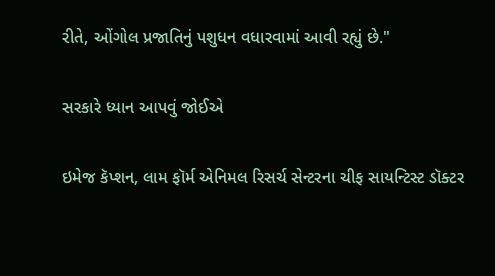રીતે, ઓંગોલ પ્રજાતિનું પશુધન વધારવામાં આવી રહ્યું છે."

સરકારે ધ્યાન આપવું જોઈએ

ઇમેજ કૅપ્શન, લામ ફૉર્મ એનિમલ રિસર્ચ સેન્ટરના ચીફ સાયન્ટિસ્ટ ડૉક્ટર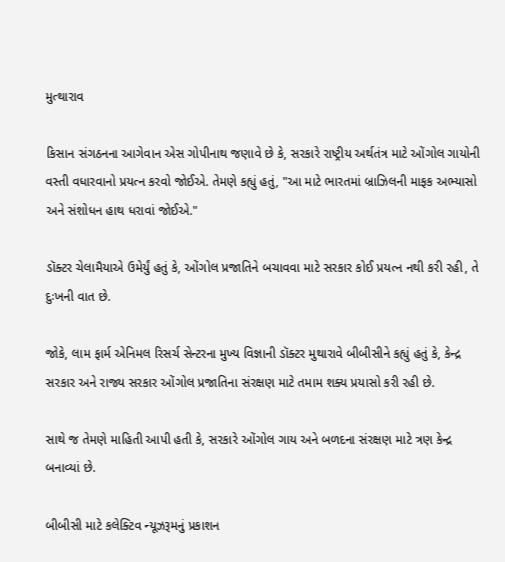મુત્થારાવ

કિસાન સંગઠનના આગેવાન એસ ગોપીનાથ જણાવે છે કે, સરકારે રાષ્ટ્રીય અર્થતંત્ર માટે ઓંગોલ ગાયોની વસ્તી વધારવાનો પ્રયત્ન કરવો જોઈએ. તેમણે કહ્યું હતું, "આ માટે ભારતમાં બ્રાઝિલની માફક અભ્યાસો અને સંશોધન હાથ ધરાવાં જોઈએ."

ડૉક્ટર ચેલામૈયાએ ઉમેર્યું હતું કે, ઓંગોલ પ્રજાતિને બચાવવા માટે સરકાર કોઈ પ્રયત્ન નથી કરી રહી, તે દુઃખની વાત છે.

જોકે, લામ ફાર્મ એનિમલ રિસર્ચ સેન્ટરના મુખ્ય વિજ્ઞાની ડૉક્ટર મુથારાવે બીબીસીને કહ્યું હતું કે, કેન્દ્ર સરકાર અને રાજ્ય સરકાર ઓંગોલ પ્રજાતિના સંરક્ષણ માટે તમામ શક્ય પ્રયાસો કરી રહી છે.

સાથે જ તેમણે માહિતી આપી હતી કે, સરકારે ઓંગોલ ગાય અને બળદના સંરક્ષણ માટે ત્રણ કેન્દ્ર બનાવ્યાં છે.

બીબીસી માટે કલેક્ટિવ ન્યૂઝરૂમનું પ્રકાશન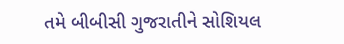તમે બીબીસી ગુજરાતીને સોશિયલ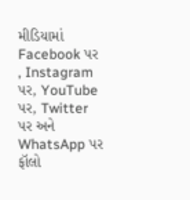મીડિયામાં Facebook પર , Instagram પર, YouTube પર, Twitter પર અને WhatsApp પર ફૉલો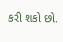કરી શકો છો.